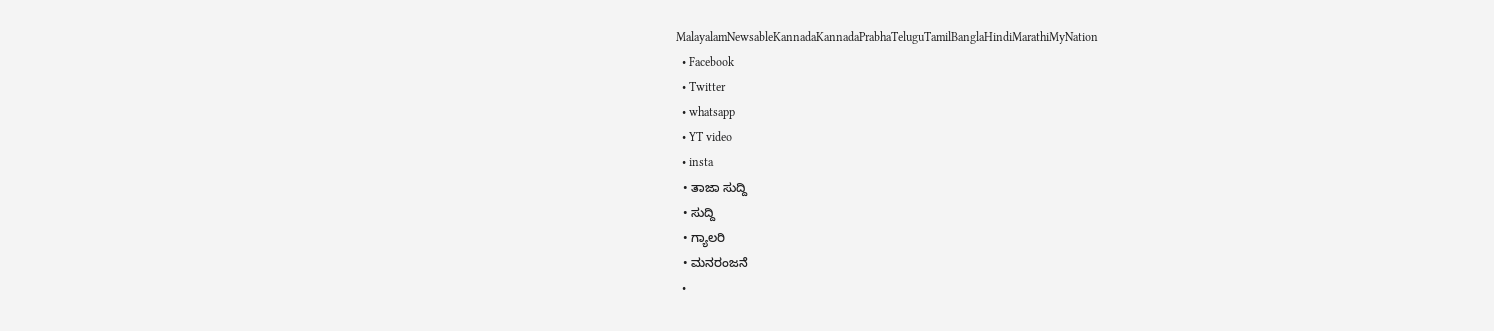MalayalamNewsableKannadaKannadaPrabhaTeluguTamilBanglaHindiMarathiMyNation
  • Facebook
  • Twitter
  • whatsapp
  • YT video
  • insta
  • ತಾಜಾ ಸುದ್ದಿ
  • ಸುದ್ದಿ
  • ಗ್ಯಾಲರಿ
  • ಮನರಂಜನೆ
  •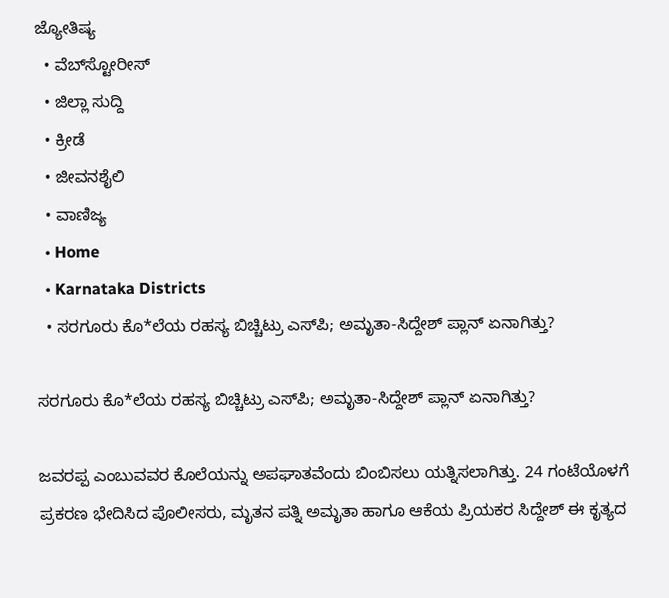ಜ್ಯೋತಿಷ್ಯ
  • ವೆಬ್‌ಸ್ಟೋರೀಸ್
  • ಜಿಲ್ಲಾ ಸುದ್ದಿ
  • ಕ್ರೀಡೆ
  • ಜೀವನಶೈಲಿ
  • ವಾಣಿಜ್ಯ
  • Home
  • Karnataka Districts
  • ಸರಗೂರು ಕೊ*ಲೆಯ ರಹಸ್ಯ ಬಿಚ್ಚಿಟ್ರು ಎಸ್‌ಪಿ; ಅಮೃತಾ-ಸಿದ್ದೇಶ್ ಪ್ಲಾನ್ ಏನಾಗಿತ್ತು?

ಸರಗೂರು ಕೊ*ಲೆಯ ರಹಸ್ಯ ಬಿಚ್ಚಿಟ್ರು ಎಸ್‌ಪಿ; ಅಮೃತಾ-ಸಿದ್ದೇಶ್ ಪ್ಲಾನ್ ಏನಾಗಿತ್ತು?

ಜವರಪ್ಪ ಎಂಬುವವರ ಕೊಲೆಯನ್ನು ಅಪಘಾತವೆಂದು ಬಿಂಬಿಸಲು ಯತ್ನಿಸಲಾಗಿತ್ತು. 24 ಗಂಟೆಯೊಳಗೆ ಪ್ರಕರಣ ಭೇದಿಸಿದ ಪೊಲೀಸರು, ಮೃತನ ಪತ್ನಿ ಅಮೃತಾ ಹಾಗೂ ಆಕೆಯ ಪ್ರಿಯಕರ ಸಿದ್ದೇಶ್ ಈ ಕೃತ್ಯದ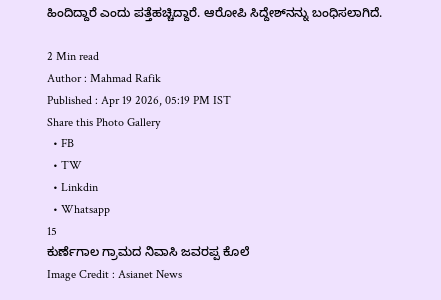ಹಿಂದಿದ್ದಾರೆ ಎಂದು ಪತ್ತೆಹಚ್ಚಿದ್ದಾರೆ. ಆರೋಪಿ ಸಿದ್ದೇಶ್‌ನನ್ನು ಬಂಧಿಸಲಾಗಿದೆ.

2 Min read
Author : Mahmad Rafik
Published : Apr 19 2026, 05:19 PM IST
Share this Photo Gallery
  • FB
  • TW
  • Linkdin
  • Whatsapp
15
ಕುರ್ಣೆಗಾಲ ಗ್ರಾಮದ ನಿವಾಸಿ ಜವರಪ್ಪ ಕೊಲೆ
Image Credit : Asianet News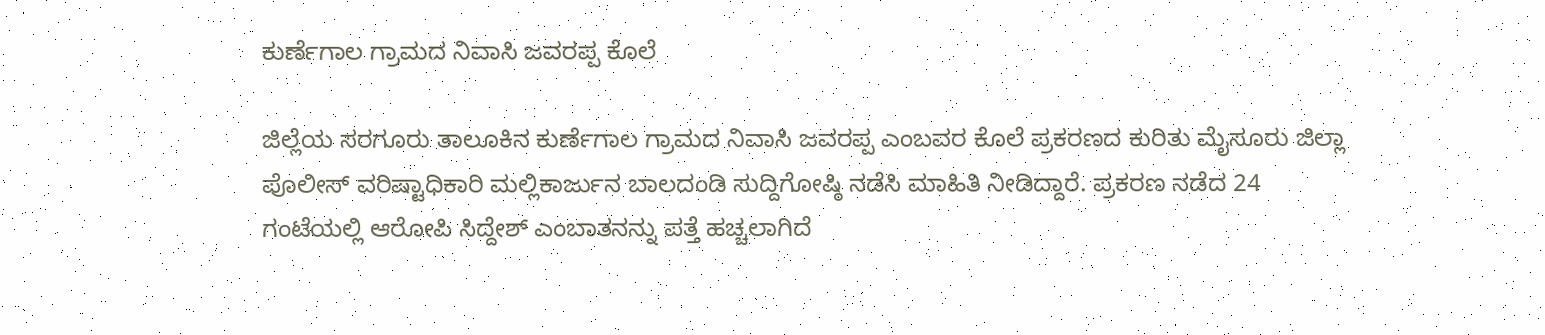ಕುರ್ಣೆಗಾಲ ಗ್ರಾಮದ ನಿವಾಸಿ ಜವರಪ್ಪ ಕೊಲೆ

ಜಿಲ್ಲೆಯ ಸರಗೂರು ತಾಲೂಕಿನ ಕುರ್ಣೆಗಾಲ ಗ್ರಾಮದ ನಿವಾಸಿ ಜವರಪ್ಪ ಎಂಬವರ ಕೊಲೆ ಪ್ರಕರಣದ ಕುರಿತು ಮೈಸೂರು ಜಿಲ್ಲಾ ಪೊಲೀಸ್ ವರಿಷ್ಟಾಧಿಕಾರಿ ಮಲ್ಲಿಕಾರ್ಜುನ ಬಾಲದಂಡಿ ಸುದ್ದಿಗೋಷ್ಠಿ ನಡೆಸಿ ಮಾಹಿತಿ ನೀಡಿದ್ದಾರೆ. ಪ್ರಕರಣ ನಡೆದ 24 ಗಂಟೆಯಲ್ಲಿ ಆರೋಪಿ ಸಿದ್ದೇಶ್ ಎಂಬಾತನನ್ನು ಪತ್ತೆ ಹಚ್ಚಲಾಗಿದೆ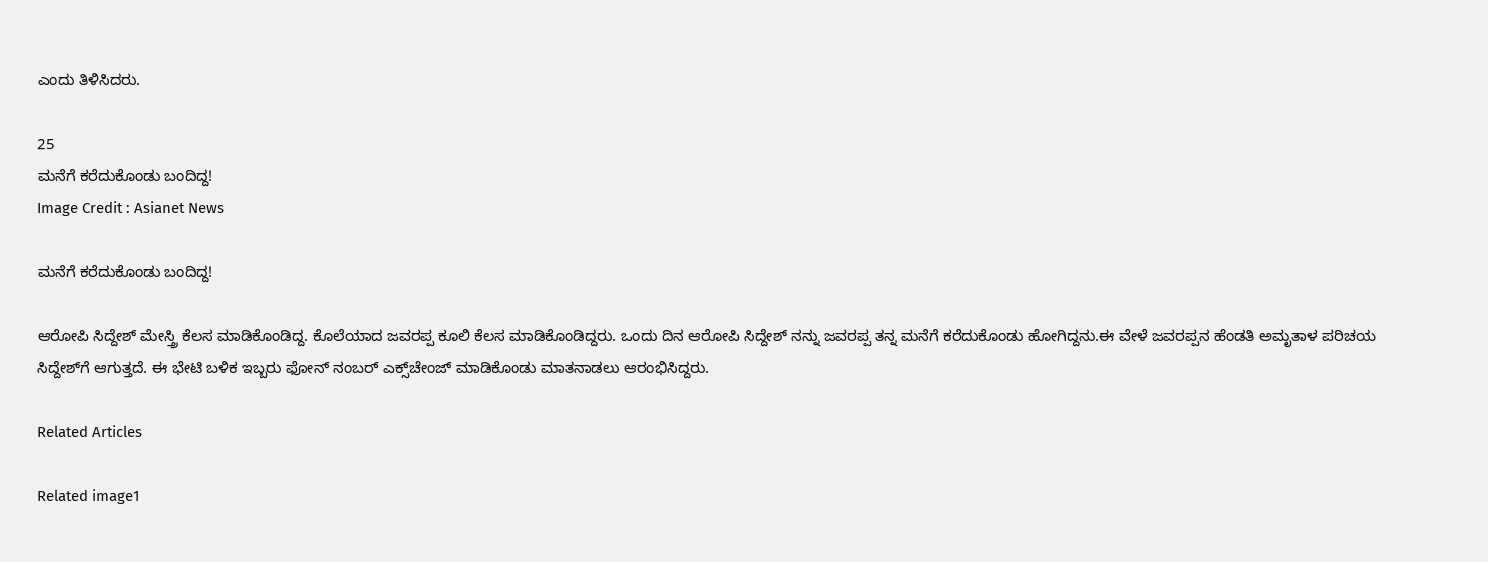ಎಂದು ತಿಳಿಸಿದರು.

25
ಮನೆಗೆ ಕರೆದುಕೊಂಡು ಬಂದಿದ್ದ!
Image Credit : Asianet News

ಮನೆಗೆ ಕರೆದುಕೊಂಡು ಬಂದಿದ್ದ!

ಆರೋಪಿ ಸಿದ್ದೇಶ್ ಮೇಸ್ತ್ರಿ ಕೆಲಸ ಮಾಡಿಕೊಂಡಿದ್ದ. ಕೊಲೆಯಾದ ಜವರಪ್ಪ ಕೂಲಿ ಕೆಲಸ ಮಾಡಿಕೊಂಡಿದ್ದರು. ಒಂದು ದಿನ ಆರೋಪಿ ಸಿದ್ದೇಶ್ ನನ್ನು ಜವರಪ್ಪ ತನ್ನ ಮನೆಗೆ ಕರೆದುಕೊಂಡು ಹೋಗಿದ್ದನು.ಈ ವೇಳೆ ಜವರಪ್ಪನ ಹೆಂಡತಿ ಅಮೃತಾಳ ಪರಿಚಯ ಸಿದ್ದೇಶ್‌ಗೆ ಆಗುತ್ತದೆ. ಈ ಭೇಟಿ ಬಳಿಕ ಇಬ್ಬರು ಫೋನ್ ನಂಬರ್ ಎಕ್ಸ್‌ಚೇಂಜ್ ಮಾಡಿಕೊಂಡು ಮಾತನಾಡಲು ಆರಂಭಿಸಿದ್ದರು.

Related Articles

Related image1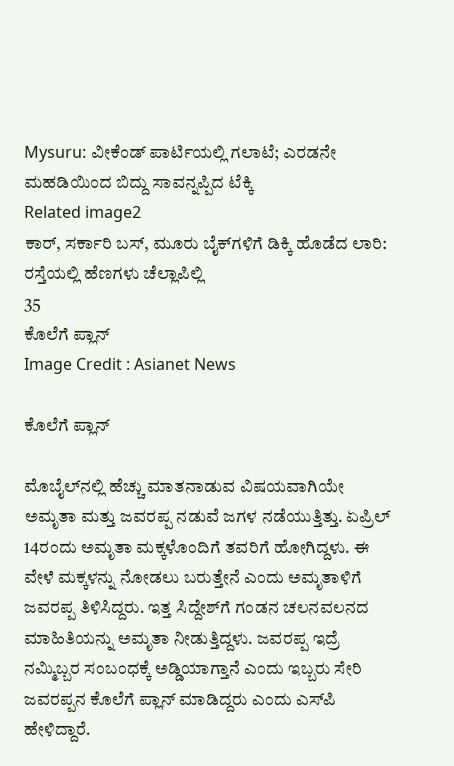Mysuru: ವೀಕೆಂಡ್ ಪಾರ್ಟಿಯಲ್ಲಿ ಗಲಾಟೆ; ಎರಡನೇ ಮಹಡಿಯಿಂದ ಬಿದ್ದು ಸಾವನ್ನಪ್ಪಿದ ಟೆಕ್ಕಿ
Related image2
ಕಾರ್‌, ಸರ್ಕಾರಿ ಬಸ್, ಮೂರು ಬೈಕ್‌ಗಳಿಗೆ ಡಿಕ್ಕಿ ಹೊಡೆದ ಲಾರಿ: ರಸ್ತೆಯಲ್ಲಿ ಹೆಣಗಳು ಚೆಲ್ಲಾಪಿಲ್ಲಿ
35
ಕೊಲೆಗೆ ಪ್ಲಾನ್
Image Credit : Asianet News

ಕೊಲೆಗೆ ಪ್ಲಾನ್

ಮೊಬೈಲ್‌ನಲ್ಲಿ ಹೆಚ್ಚು ಮಾತನಾಡುವ ವಿಷಯವಾಗಿಯೇ ಅಮೃತಾ ಮತ್ತು ಜವರಪ್ಪ ನಡುವೆ ಜಗಳ ನಡೆಯುತ್ತಿತ್ತು. ಏಪ್ರಿಲ್ 14ರಂದು ಅಮೃತಾ ಮಕ್ಕಳೊಂದಿಗೆ ತವರಿಗೆ ಹೋಗಿದ್ದಳು. ಈ ವೇಳೆ ಮಕ್ಕಳನ್ನು ನೋಡಲು ಬರುತ್ತೇನೆ ಎಂದು ಅಮೃತಾಳಿಗೆ ಜವರಪ್ಪ ತಿಳಿಸಿದ್ದರು. ಇತ್ತ ಸಿದ್ದೇಶ್‌ಗೆ ಗಂಡನ ಚಲನವಲನದ ಮಾಹಿತಿಯನ್ನು ಅಮೃತಾ ನೀಡುತ್ತಿದ್ದಳು. ಜವರಪ್ಪ ಇದ್ರೆ ನಮ್ಮಿಬ್ಬರ ಸಂಬಂಧಕ್ಕೆ ಅಡ್ಡಿಯಾಗ್ತಾನೆ ಎಂದು ಇಬ್ಬರು ಸೇರಿ ಜವರಪ್ಪನ ಕೊಲೆಗೆ ಪ್ಲಾನ್ ಮಾಡಿದ್ದರು ಎಂದು ಎಸ್‌ಪಿ ಹೇಳಿದ್ದಾರೆ.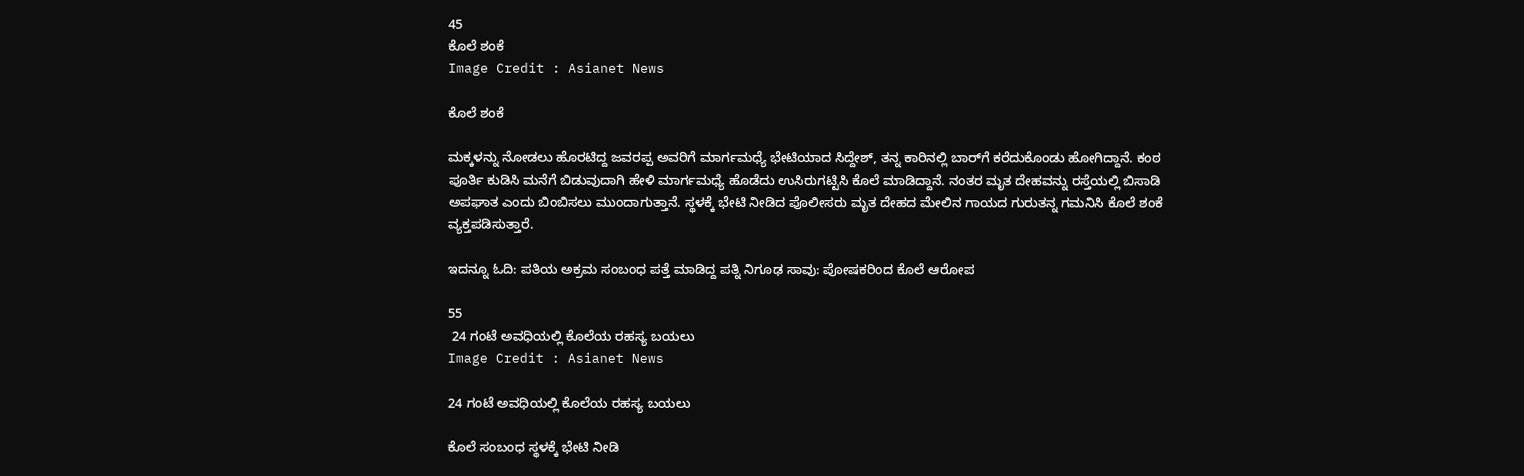45
ಕೊಲೆ ಶಂಕೆ
Image Credit : Asianet News

ಕೊಲೆ ಶಂಕೆ

ಮಕ್ಕಳನ್ನು ನೋಡಲು ಹೊರಟಿದ್ದ ಜವರಪ್ಪ ಅವರಿಗೆ ಮಾರ್ಗಮಧ್ಯೆ ಭೇಟಿಯಾದ ಸಿದ್ದೇಶ್, ತನ್ನ ಕಾರಿನಲ್ಲಿ ಬಾರ್‌ಗೆ ಕರೆದುಕೊಂಡು ಹೋಗಿದ್ದಾನೆ. ಕಂಠ ಪೂರ್ತಿ ಕುಡಿಸಿ ಮನೆಗೆ ಬಿಡುವುದಾಗಿ ಹೇಳಿ ಮಾರ್ಗಮಧ್ಯೆ ಹೊಡೆದು ಉಸಿರುಗಟ್ಟಿಸಿ ಕೊಲೆ ಮಾಡಿದ್ದಾನೆ. ನಂತರ ಮೃತ ದೇಹವನ್ನು ರಸ್ತೆಯಲ್ಲಿ ಬಿಸಾಡಿ ಅಪಘಾತ ಎಂದು ಬಿಂಬಿಸಲು ಮುಂದಾಗುತ್ತಾನೆ. ಸ್ಥಳಕ್ಕೆ ಭೇಟಿ ನೀಡಿದ ಪೊಲೀಸರು ಮೃತ ದೇಹದ ಮೇಲಿನ ಗಾಯದ ಗುರುತನ್ನ ಗಮನಿಸಿ ಕೊಲೆ ಶಂಕೆ ವ್ಯಕ್ತಪಡಿಸುತ್ತಾರೆ.

ಇದನ್ನೂ ಓದಿ: ಪತಿಯ ಅಕ್ರಮ ಸಂಬಂಧ ಪತ್ತೆ ಮಾಡಿದ್ದ ಪತ್ನಿ ನಿಗೂಢ ಸಾವು: ಪೋಷಕರಿಂದ ಕೊಲೆ ಆರೋಪ

55
 24 ಗಂಟೆ ಅವಧಿಯಲ್ಲಿ ಕೊಲೆಯ ರಹಸ್ಯ ಬಯಲು
Image Credit : Asianet News

24 ಗಂಟೆ ಅವಧಿಯಲ್ಲಿ ಕೊಲೆಯ ರಹಸ್ಯ ಬಯಲು

ಕೊಲೆ ಸಂಬಂಧ ಸ್ಥಳಕ್ಕೆ ಭೇಟಿ ನೀಡಿ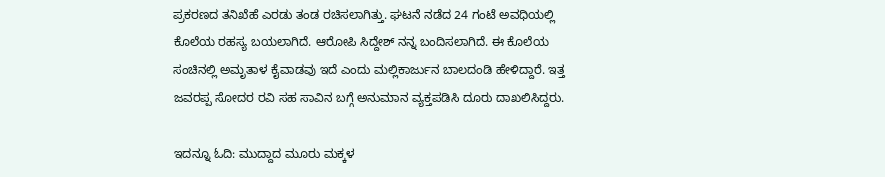ಪ್ರಕರಣದ ತನಿಖೆಹೆ ಎರಡು ತಂಡ ರಚಿಸಲಾಗಿತ್ತು. ಘಟನೆ ನಡೆದ 24 ಗಂಟೆ ಅವಧಿಯಲ್ಲಿ ಕೊಲೆಯ ರಹಸ್ಯ ಬಯಲಾಗಿದೆ. ಆರೋಪಿ ಸಿದ್ದೇಶ್ ನನ್ನ ಬಂದಿಸಲಾಗಿದೆ. ಈ ಕೊಲೆಯ ಸಂಚಿನಲ್ಲಿ ಅಮೃತಾಳ ಕೈವಾಡವು ಇದೆ ಎಂದು ಮಲ್ಲಿಕಾರ್ಜುನ ಬಾಲದಂಡಿ ಹೇಳಿದ್ದಾರೆ. ಇತ್ತ ಜವರಪ್ಪ ಸೋದರ ರವಿ ಸಹ ಸಾವಿನ ಬಗ್ಗೆ ಅನುಮಾನ ವ್ಯಕ್ತಪಡಿಸಿ ದೂರು ದಾಖಲಿಸಿದ್ದರು.

ಇದನ್ನೂ ಓದಿ: ಮುದ್ದಾದ ಮೂರು ಮಕ್ಕಳ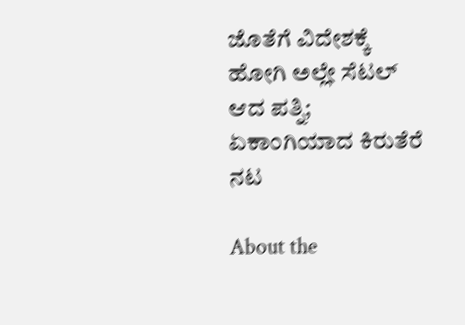ಜೊತೆಗೆ ವಿದೇಶಕ್ಕೆ ಹೋಗಿ ಅಲ್ಲೇ ಸೆಟಲ್ ಆದ ಪತ್ನಿ; ಏಕಾಂಗಿಯಾದ ಕಿರುತೆರೆ ನಟ

About the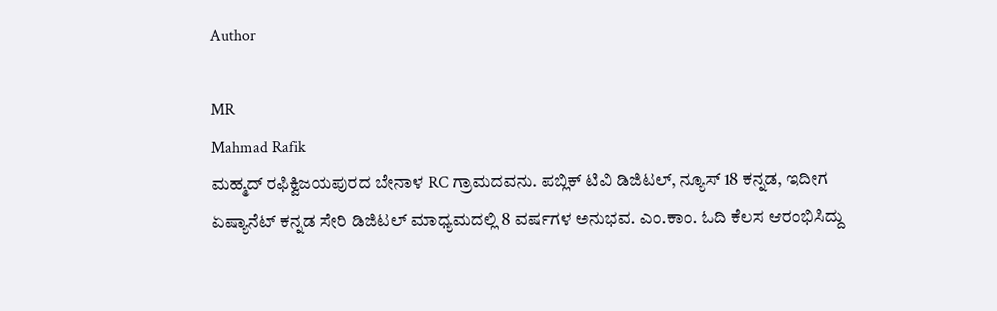Author

MR
Mahmad Rafik
ಮಹ್ಮದ್ ರಫಿಕ್ವಿಜಯಪುರದ ಬೇನಾಳ RC ಗ್ರಾಮದವನು. ಪಬ್ಲಿಕ್ ಟಿವಿ ಡಿಜಿಟಲ್, ನ್ಯೂಸ್ 18 ಕನ್ನಡ, ಇದೀಗ ಏಷ್ಯಾನೆಟ್ ಕನ್ನಡ ಸೇರಿ ಡಿಜಿಟಲ್ ಮಾಧ್ಯಮದಲ್ಲಿ 8 ವರ್ಷಗಳ ಅನುಭವ. ಎಂ.ಕಾಂ. ಓದಿ ಕೆಲಸ ಆರಂಭಿಸಿದ್ದು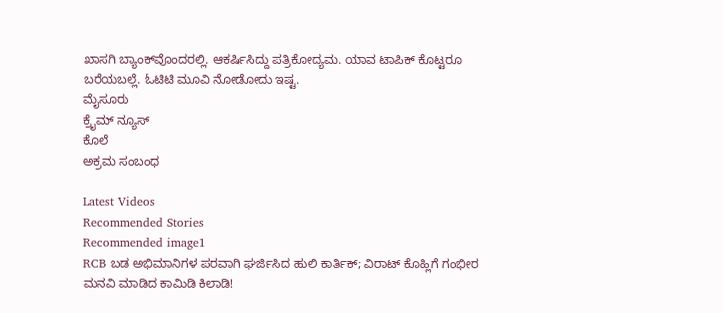ಖಾಸಗಿ ಬ್ಯಾಂಕ್‌ವೊಂದರಲ್ಲಿ. ಆಕರ್ಷಿಸಿದ್ದು ಪತ್ರಿಕೋದ್ಯಮ. ಯಾವ ಟಾಪಿಕ್ ಕೊಟ್ಟರೂ ಬರೆಯಬಲ್ಲೆ. ಓಟಿಟಿ ಮೂವಿ ನೋಡೋದು ಇಷ್ಟ.
ಮೈಸೂರು
ಕ್ರೈಮ್ ನ್ಯೂಸ್
ಕೊಲೆ
ಅಕ್ರಮ ಸಂಬಂಧ

Latest Videos
Recommended Stories
Recommended image1
RCB ಬಡ ಅಭಿಮಾನಿಗಳ ಪರವಾಗಿ ಘರ್ಜಿಸಿದ ಹುಲಿ ಕಾರ್ತಿಕ್; ವಿರಾಟ್ ಕೊಹ್ಲಿಗೆ ಗಂಭೀರ ಮನವಿ ಮಾಡಿದ ಕಾಮಿಡಿ ಕಿಲಾಡಿ!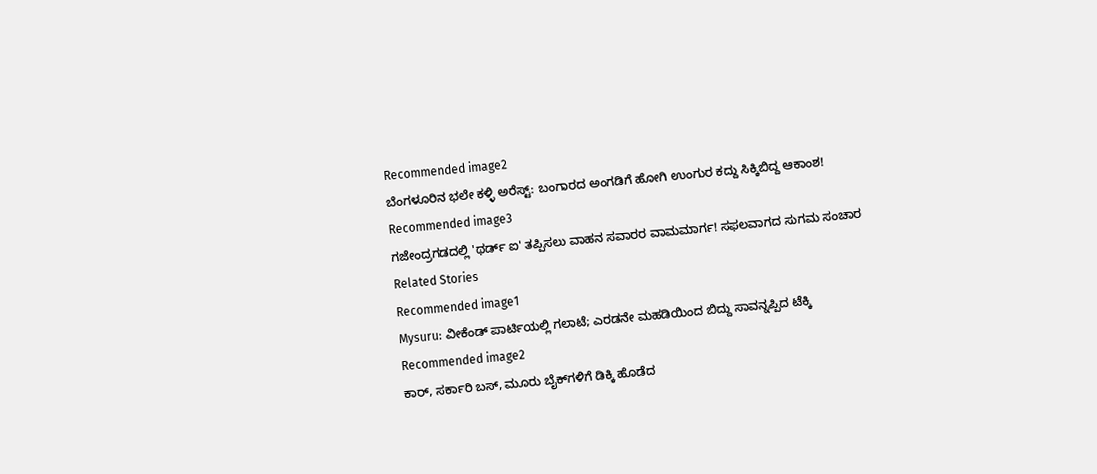Recommended image2
ಬೆಂಗಳೂರಿನ ಭಲೇ ಕಳ್ಳಿ ಅರೆಸ್ಟ್: ಬಂಗಾರದ ಅಂಗಡಿಗೆ ಹೋಗಿ ಉಂಗುರ ಕದ್ದು ಸಿಕ್ಕಿಬಿದ್ದ ಆಕಾಂಶ!
Recommended image3
ಗಜೇಂದ್ರಗಡದಲ್ಲಿ 'ಥರ್ಡ್ ಐ' ತಪ್ಪಿಸಲು ವಾಹನ ಸವಾರರ ವಾಮಮಾರ್ಗ! ಸಫಲವಾಗದ ಸುಗಮ ಸಂಚಾರ
Related Stories
Recommended image1
Mysuru: ವೀಕೆಂಡ್ ಪಾರ್ಟಿಯಲ್ಲಿ ಗಲಾಟೆ; ಎರಡನೇ ಮಹಡಿಯಿಂದ ಬಿದ್ದು ಸಾವನ್ನಪ್ಪಿದ ಟೆಕ್ಕಿ
Recommended image2
ಕಾರ್‌, ಸರ್ಕಾರಿ ಬಸ್, ಮೂರು ಬೈಕ್‌ಗಳಿಗೆ ಡಿಕ್ಕಿ ಹೊಡೆದ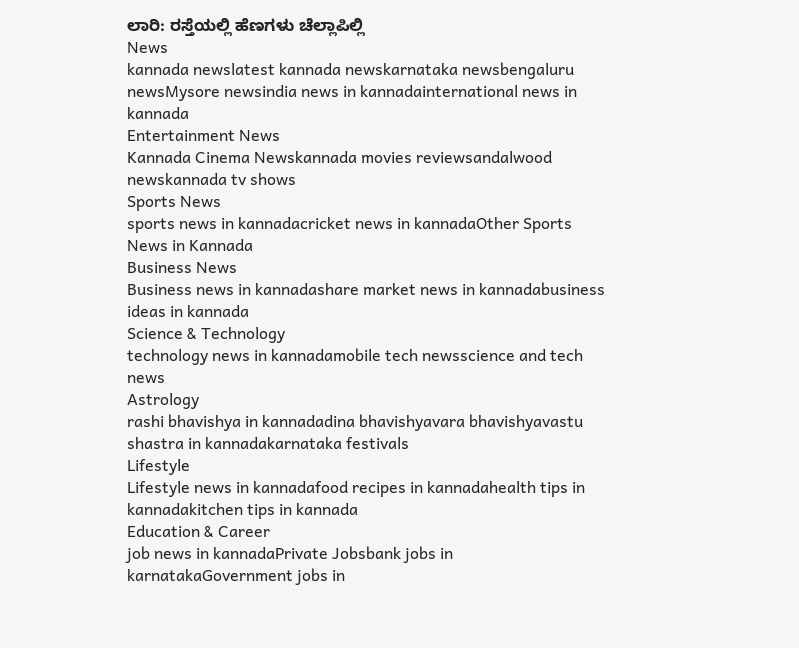ಲಾರಿ: ರಸ್ತೆಯಲ್ಲಿ ಹೆಣಗಳು ಚೆಲ್ಲಾಪಿಲ್ಲಿ
News
kannada newslatest kannada newskarnataka newsbengaluru newsMysore newsindia news in kannadainternational news in kannada
Entertainment News
Kannada Cinema Newskannada movies reviewsandalwood newskannada tv shows
Sports News
sports news in kannadacricket news in kannadaOther Sports News in Kannada
Business News
Business news in kannadashare market news in kannadabusiness ideas in kannada
Science & Technology
technology news in kannadamobile tech newsscience and tech news
Astrology
rashi bhavishya in kannadadina bhavishyavara bhavishyavastu shastra in kannadakarnataka festivals
Lifestyle
Lifestyle news in kannadafood recipes in kannadahealth tips in kannadakitchen tips in kannada
Education & Career
job news in kannadaPrivate Jobsbank jobs in karnatakaGovernment jobs in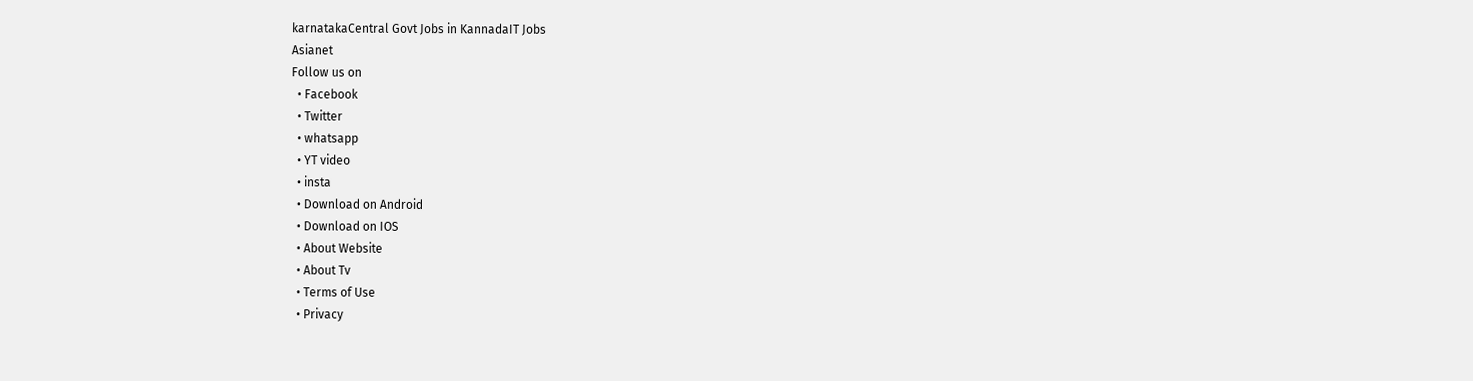karnatakaCentral Govt Jobs in KannadaIT Jobs
Asianet
Follow us on
  • Facebook
  • Twitter
  • whatsapp
  • YT video
  • insta
  • Download on Android
  • Download on IOS
  • About Website
  • About Tv
  • Terms of Use
  • Privacy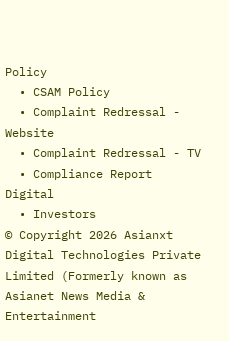Policy
  • CSAM Policy
  • Complaint Redressal - Website
  • Complaint Redressal - TV
  • Compliance Report Digital
  • Investors
© Copyright 2026 Asianxt Digital Technologies Private Limited (Formerly known as Asianet News Media & Entertainment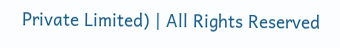Private Limited) | All Rights Reserved